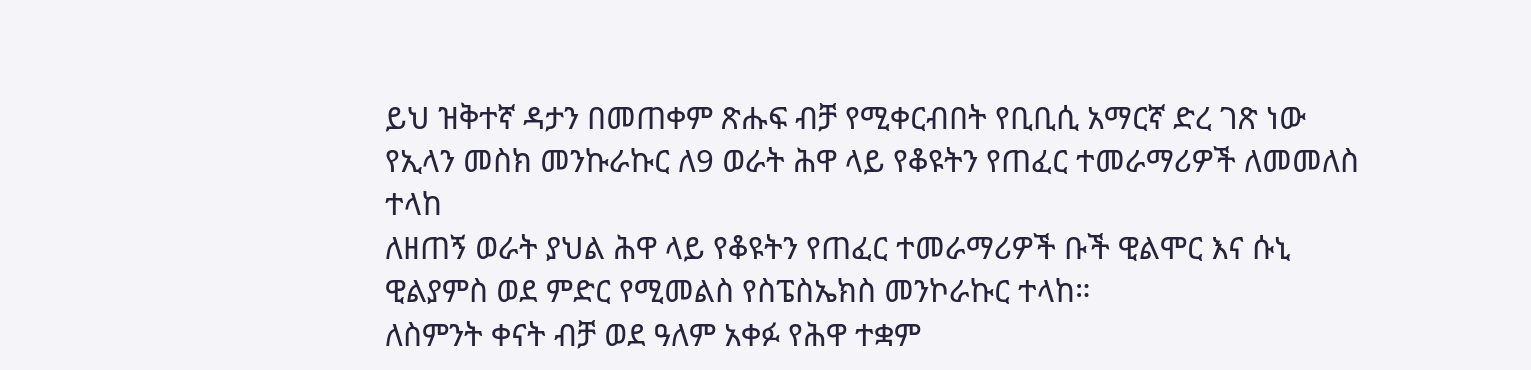ይህ ዝቅተኛ ዳታን በመጠቀም ጽሑፍ ብቻ የሚቀርብበት የቢቢሲ አማርኛ ድረ ገጽ ነው
የኢላን መስክ መንኩራኩር ለ9 ወራት ሕዋ ላይ የቆዩትን የጠፈር ተመራማሪዎች ለመመለስ ተላከ
ለዘጠኝ ወራት ያህል ሕዋ ላይ የቆዩትን የጠፈር ተመራማሪዎች ቡች ዊልሞር እና ሱኒ ዊልያምስ ወደ ምድር የሚመልስ የስፔስኤክስ መንኮራኩር ተላከ።
ለስምንት ቀናት ብቻ ወደ ዓለም አቀፉ የሕዋ ተቋም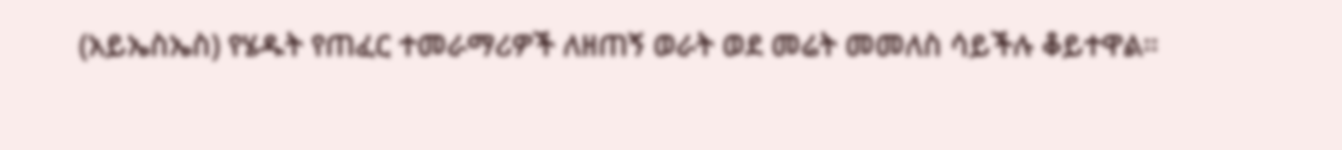(አይኤስኤስ) የሄዱት የጠፈር ተመራማሪዎች ለዘጠኝ ወራት ወደ መሬት መመለስ ሳይችሉ ቆይተዋል።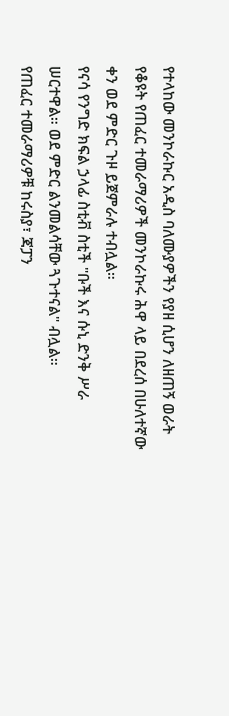የተላከው መንኮራኩር አዲስ ባለሙያዎችን የያዘ ሲሆን ለዘጠኝ ወራት የቆዩት የጠፈር ተመራማሪዎች መንኮራኩሩ ሕዋ ላይ በደረሰ በሁለተኛው ቀን ወደ ምድር ጉዞ ይጀምራሉ ተብሏል።
የናሳ የንግድ ክፍል ኃላፊ ስቲቭ ስቲች "ቡች እና ሱኒ ድንቅ ሥራ ሠርተዋል። ወደ ምድር ልንመልሳቸው ጓጉተናል" ብሏል።
የጠፈር ተመራማሪዎቹ ከሩስያ፣ ጃፓን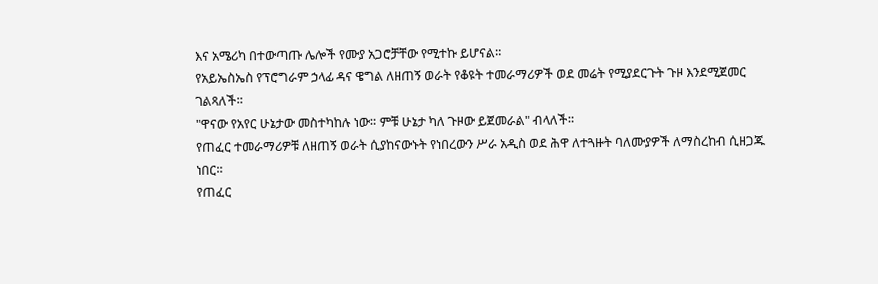እና አሜሪካ በተውጣጡ ሌሎች የሙያ አጋሮቻቸው የሚተኩ ይሆናል።
የአይኤስኤስ የፕሮግራም ኃላፊ ዳና ዌግል ለዘጠኝ ወራት የቆዩት ተመራማሪዎች ወደ መሬት የሚያደርጉት ጉዞ እንደሚጀመር ገልጻለች።
"ዋናው የአየር ሁኔታው መስተካከሉ ነው። ምቹ ሁኔታ ካለ ጉዞው ይጀመራል" ብላለች።
የጠፈር ተመራማሪዎቹ ለዘጠኝ ወራት ሲያከናውኑት የነበረውን ሥራ አዲስ ወደ ሕዋ ለተጓዙት ባለሙያዎች ለማስረከብ ሲዘጋጁ ነበር።
የጠፈር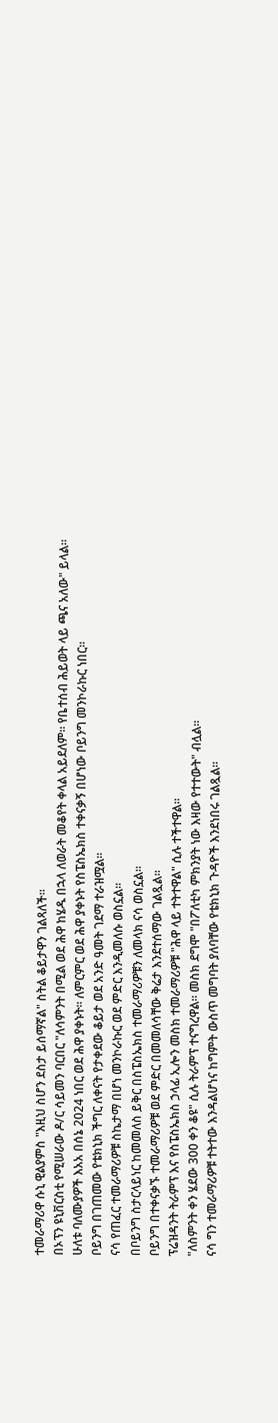ተመራማሪዋ ሱኒ ዊልያምስ "እዚህ ስሆን ደስታ ይሰማኛል" ስትል ቆይታዋን ገልጻለች።
በኦፕን ዩኒቨርስቲ የሚሠራው ዶ/ር ሳይመን ባርበር "ለሳምንት በሚል ወደ ሕዋ ከሄዱ በኋላ ለወራት መቆየት ቀላል አይደለም። የቤተሰብ ሕይወት ላይ ጫና አለው" ይላል።
ሁለቱ ባለሙያዎች እአአ በሰኔ 2024 ነበር ወደ ሕዋ ያቀኑት። ለምርምር ወደ ሕዋ ያቀኑት የስፔስኤክስ ተቀናቃኝ በሆነው ቦይንግ መንኮራኩር ነበር።
ቦይንግ በገጠመው የቴክኒክ ችግር ለቀናት የታቀደው ቆይታ ወደ አንድ ዓመት ገደማ ተራዝሟል።
ናሳ የጠፈር ተመራማሪዎቹ ስኬታማ በሆነ መንኮራኩር ወደ ምድር እንዲመለሱ ወስኗል።
በቦይንግ ስታርላይነር ከመመለስ ይቅር በስፔስኤክስ ተመራማሪዎቹን ለመላክ ናሳ ወስኗል።
ቦይንግ በተቀናቃኙ ተመራማሪዎቹ ወደ ምድር በመመለሳቸው ቅሬታ እንደተሰማው ገልጿል።
ፕሬዝዳንት ትራምፕ እና የስፔስኤክስ ኃላፊ ኢሎን መስክ ተመራማሪዎቹ "ሕዋ ላይ ተትተዋል" ሲሉ ተችተዋል።
"ለስምንት ቀን ሄደው 300 ቀን ቆዩ" ሲሉ ትራምፕ ተናግረዋል። መስክ ደግሞ "በፖለቲካ ምክንያት ነው እዛው የተተውት" ብሏል።
ናሳ ግን ተመራማሪዎቹ ተትተው እንዳልሆነና ከግምት ውስጥ መግባት ያለባቸው የቴክኒክ ጉዳዮች እንደነበሩ ገልጿል።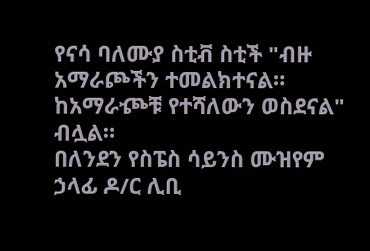የናሳ ባለሙያ ስቲቭ ስቲች "ብዙ አማራጮችን ተመልክተናል። ከአማራⶐቹ የተሻለውን ወስደናል" ብሏል።
በለንደን የስፔስ ሳይንስ ሙዝየም ኃላፊ ዶ/ር ሊቢ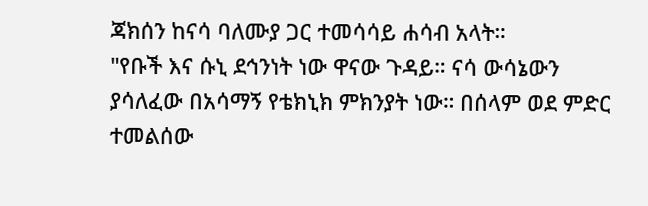ጃክሰን ከናሳ ባለሙያ ጋር ተመሳሳይ ሐሳብ አላት።
"የቡች እና ሱኒ ደኅንነት ነው ዋናው ጉዳይ። ናሳ ውሳኔውን ያሳለፈው በአሳማኝ የቴክኒክ ምክንያት ነው። በሰላም ወደ ምድር ተመልሰው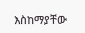እስከማያቸው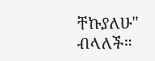ቸኩያለሁ" ብላለች።